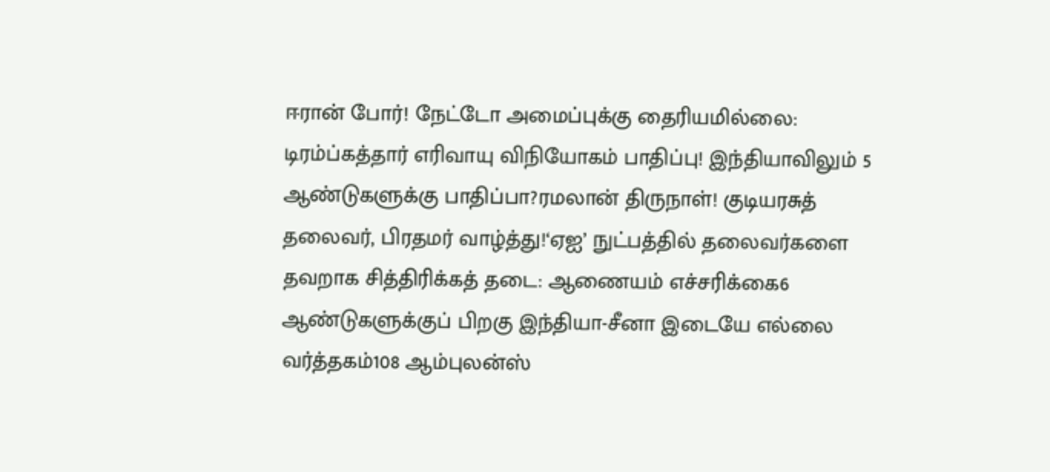ஈரான் போர்! நேட்டோ அமைப்புக்கு தைரியமில்லை: டிரம்ப்கத்தார் எரிவாயு விநியோகம் பாதிப்பு! இந்தியாவிலும் 5 ஆண்டுகளுக்கு பாதிப்பா?ரமலான் திருநாள்! குடியரசுத் தலைவர், பிரதமர் வாழ்த்து!‘ஏஐ’ நுட்பத்தில் தலைவர்களை தவறாக சித்திரிக்கத் தடை: ஆணையம் எச்சரிக்கை6 ஆண்டுகளுக்குப் பிறகு இந்தியா-சீனா இடையே எல்லை வர்த்தகம்108 ஆம்புலன்ஸ்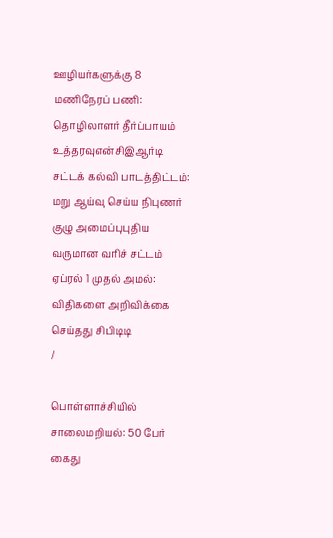ஊழியர்களுக்கு 8 மணிநேரப் பணி: தொழிலாளர் தீர்ப்பாயம் உத்தரவுஎன்சிஇஆர்டி சட்டக் கல்வி பாடத்திட்டம்: மறு ஆய்வு செய்ய நிபுணர் குழு அமைப்புபுதிய வருமான வரிச் சட்டம் ஏப்ரல் 1 முதல் அமல்: விதிகளை அறிவிக்கை செய்தது சிபிடிடி
/

பொள்ளாச்சியில் சாலைமறியல்: 50 பேர் கைது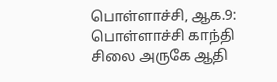பொள்ளாச்சி, ஆக.9: பொள்ளாச்சி காந்தி சிலை அருகே ஆதி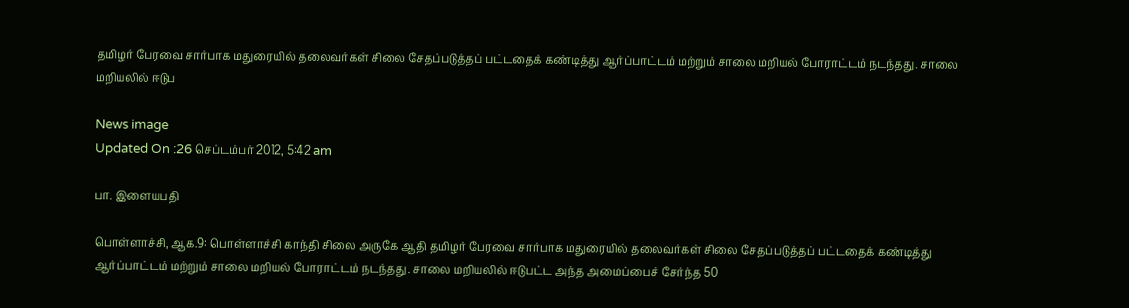தமிழர் பேரவை சார்பாக மதுரையில் தலைவர்கள் சிலை சேதப்படுத்தப் பட்டதைக் கண்டித்து ஆர்ப்பாட்டம் மற்றும் சாலை மறியல் போராட்டம் நடந்தது. சாலை மறியலில் ஈடுப

News image
Updated On :26 செப்டம்பர் 2012, 5:42 am

பா. இளையபதி

பொள்ளாச்சி, ஆக.9: பொள்ளாச்சி காந்தி சிலை அருகே ஆதி தமிழர் பேரவை சார்பாக மதுரையில் தலைவர்கள் சிலை சேதப்படுத்தப் பட்டதைக் கண்டித்து ஆர்ப்பாட்டம் மற்றும் சாலை மறியல் போராட்டம் நடந்தது. சாலை மறியலில் ஈடுபட்ட அந்த அமைப்பைச் சேர்ந்த 50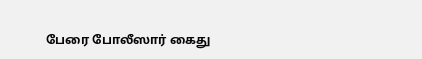பேரை போலீஸார் கைது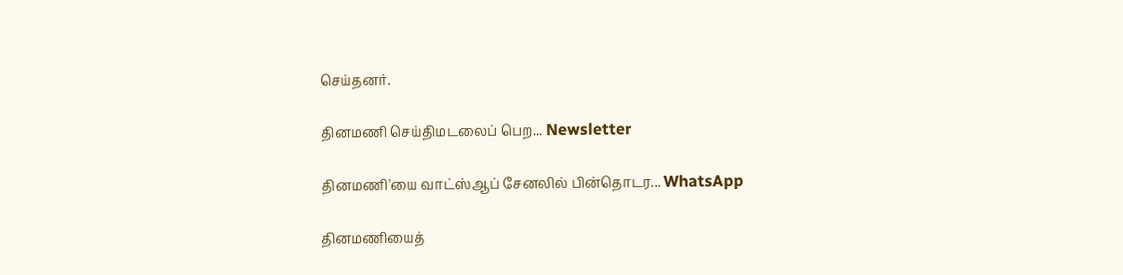செய்தனர்.

தினமணி செய்திமடலைப் பெற... Newsletter

தினமணி'யை வாட்ஸ்ஆப் சேனலில் பின்தொடர... WhatsApp

தினமணியைத்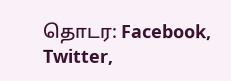தொடர: Facebook, Twitter,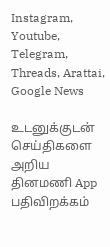Instagram, Youtube, Telegram, Threads, Arattai, Google News

உடனுக்குடன் செய்திகளை அறிய தினமணி App பதிவிறக்கம்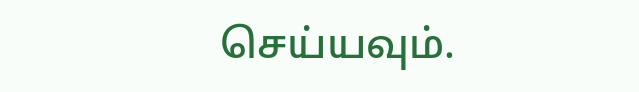செய்யவும்.